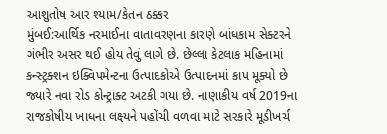આશુતોષ આર શ્યામ/કેતન ઠક્કર
મુંબઈ:આર્થિક નરમાઈના વાતાવરણના કારણે બાંધકામ સેક્ટરને ગંભીર અસર થઈ હોય તેવું લાગે છે. છેલ્લા કેટલાક મહિનામાં કન્સ્ટ્રક્શન ઇક્વિપમેન્ટના ઉત્પાદકોએ ઉત્પાદનમાં કાપ મૂક્યો છે જ્યારે નવા રોડ કોન્ટ્રાક્ટ અટકી ગયા છે. નાણાકીય વર્ષ 2019ના રાજકોષીય ખાધના લક્ષ્યને પહોંચી વળવા માટે સરકારે મૂડીખર્ચ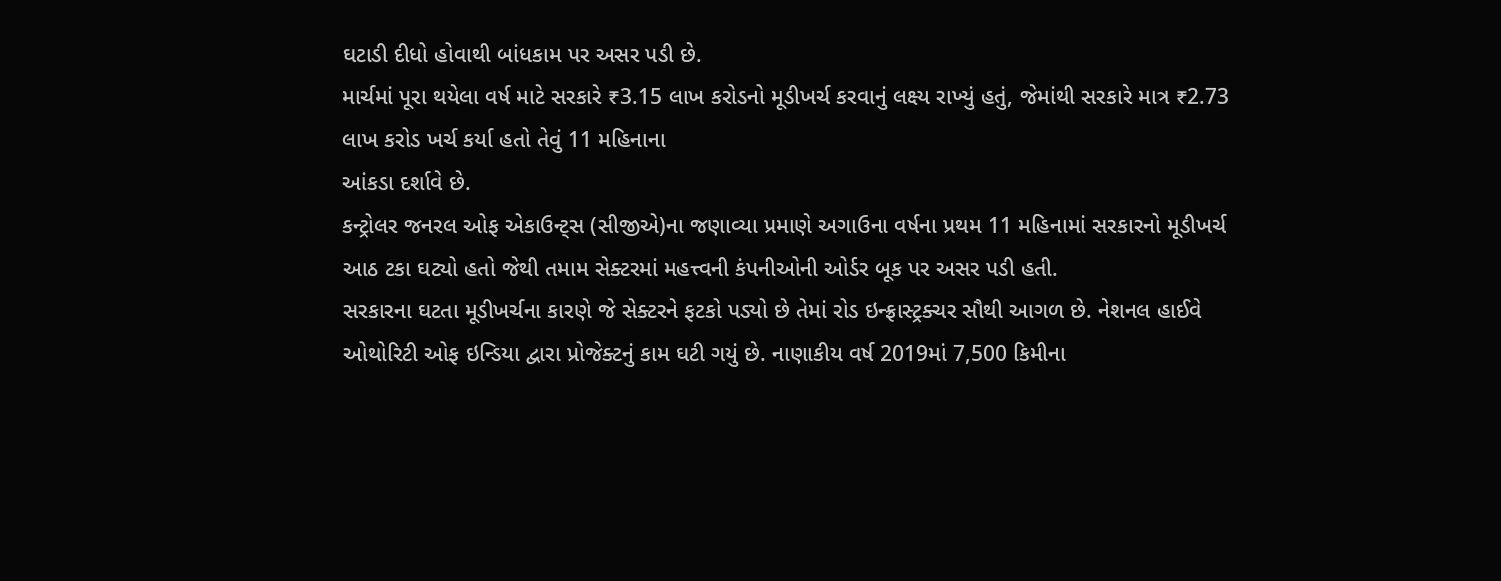ઘટાડી દીધો હોવાથી બાંધકામ પર અસર પડી છે.
માર્ચમાં પૂરા થયેલા વર્ષ માટે સરકારે ₹3.15 લાખ કરોડનો મૂડીખર્ચ કરવાનું લક્ષ્ય રાખ્યું હતું, જેમાંથી સરકારે માત્ર ₹2.73 લાખ કરોડ ખર્ચ કર્યા હતો તેવું 11 મહિનાના
આંકડા દર્શાવે છે.
કન્ટ્રોલર જનરલ ઓફ એકાઉન્ટ્સ (સીજીએ)ના જણાવ્યા પ્રમાણે અગાઉના વર્ષના પ્રથમ 11 મહિનામાં સરકારનો મૂડીખર્ચ આઠ ટકા ઘટ્યો હતો જેથી તમામ સેક્ટરમાં મહત્ત્વની કંપનીઓની ઓર્ડર બૂક પર અસર પડી હતી.
સરકારના ઘટતા મૂડીખર્ચના કારણે જે સેક્ટરને ફટકો પડ્યો છે તેમાં રોડ ઇન્ફ્રાસ્ટ્રક્ચર સૌથી આગળ છે. નેશનલ હાઈવે ઓથોરિટી ઓફ ઇન્ડિયા દ્વારા પ્રોજેક્ટનું કામ ઘટી ગયું છે. નાણાકીય વર્ષ 2019માં 7,500 કિમીના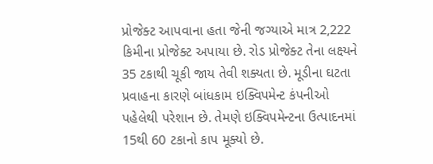પ્રોજેક્ટ આપવાના હતા જેની જગ્યાએ માત્ર 2,222 કિમીના પ્રોજેક્ટ અપાયા છે. રોડ પ્રોજેક્ટ તેના લક્ષ્યને 35 ટકાથી ચૂકી જાય તેવી શક્યતા છે. મૂડીના ઘટતા પ્રવાહના કારણે બાંધકામ ઇક્વિપમેન્ટ કંપનીઓ પહેલેથી પરેશાન છે. તેમણે ઇક્વિપમેન્ટના ઉત્પાદનમાં 15થી 60 ટકાનો કાપ મૂક્યો છે.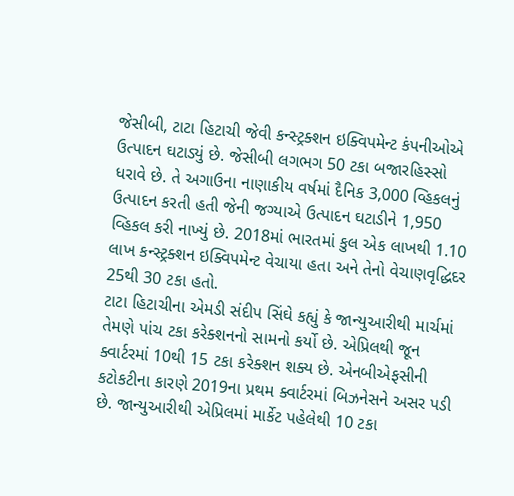જેસીબી, ટાટા હિટાચી જેવી કન્સ્ટ્રક્શન ઇક્વિપમેન્ટ કંપનીઓએ ઉત્પાદન ઘટાડ્યું છે. જેસીબી લગભગ 50 ટકા બજારહિસ્સો ધરાવે છે. તે અગાઉના નાણાકીય વર્ષમાં દૈનિક 3,000 વ્હિકલનું ઉત્પાદન કરતી હતી જેની જગ્યાએ ઉત્પાદન ઘટાડીને 1,950 વ્હિકલ કરી નાખ્યું છે. 2018માં ભારતમાં કુલ એક લાખથી 1.10 લાખ કન્સ્ટ્રક્શન ઇક્વિપમેન્ટ વેચાયા હતા અને તેનો વેચાણવૃદ્ધિદર 25થી 30 ટકા હતો.
ટાટા હિટાચીના એમડી સંદીપ સિંઘે કહ્યું કે જાન્યુઆરીથી માર્ચમાં તેમણે પાંચ ટકા કરેક્શનનો સામનો કર્યો છે. એપ્રિલથી જૂન ક્વાર્ટરમાં 10થી 15 ટકા કરેક્શન શક્ય છે. એનબીએફસીની કટોકટીના કારણે 2019ના પ્રથમ ક્વાર્ટરમાં બિઝનેસને અસર પડી છે. જાન્યુઆરીથી એપ્રિલમાં માર્કેટ પહેલેથી 10 ટકા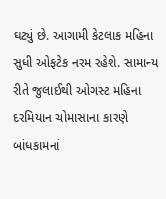ઘટ્યું છે. આગામી કેટલાક મહિના સુધી ઓફટેક નરમ રહેશે. સામાન્ય રીતે જુલાઈથી ઓગસ્ટ મહિના દરમિયાન ચોમાસાના કારણે બાંધકામનાં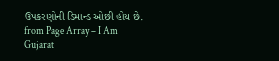ઉપકરણોની ડિમાન્ડ ઓછી હોય છે.
from Page Array – I Am Gujarat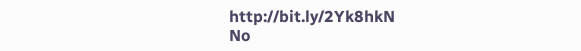http://bit.ly/2Yk8hkN
No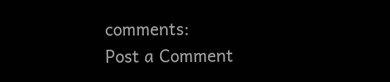comments:
Post a Comment